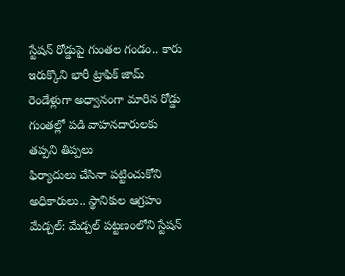స్టేషన్ రోడ్డుపై గుంతల గండం.. కారు ఇరుక్కొని భారీ ట్రాఫిక్ జామ్
రెండేళ్లుగా అధ్వానంగా మారిన రోడ్డు
గుంతల్లో పడి వాహనదారులకు తప్పని తిప్పలు
ఫిర్యాదులు చేసినా పట్టించుకోని అధికారులు.. స్థానికుల ఆగ్రహం
మేడ్చల్: మేడ్చల్ పట్టణంలోని స్టేషన్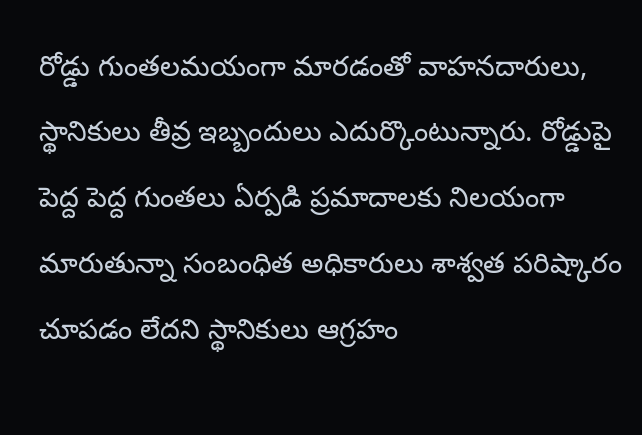రోడ్డు గుంతలమయంగా మారడంతో వాహనదారులు, స్థానికులు తీవ్ర ఇబ్బందులు ఎదుర్కొంటున్నారు. రోడ్డుపై పెద్ద పెద్ద గుంతలు ఏర్పడి ప్రమాదాలకు నిలయంగా మారుతున్నా సంబంధిత అధికారులు శాశ్వత పరిష్కారం చూపడం లేదని స్థానికులు ఆగ్రహం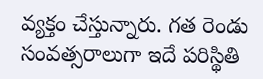వ్యక్తం చేస్తున్నారు. గత రెండు సంవత్సరాలుగా ఇదే పరిస్థితి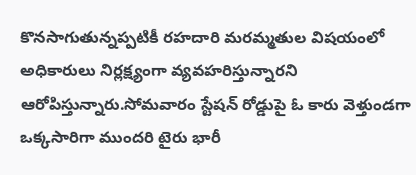కొనసాగుతున్నప్పటికీ రహదారి మరమ్మతుల విషయంలో అధికారులు నిర్లక్ష్యంగా వ్యవహరిస్తున్నారని ఆరోపిస్తున్నారు.సోమవారం స్టేషన్ రోడ్డుపై ఓ కారు వెళ్తుండగా ఒక్కసారిగా ముందరి టైరు భారీ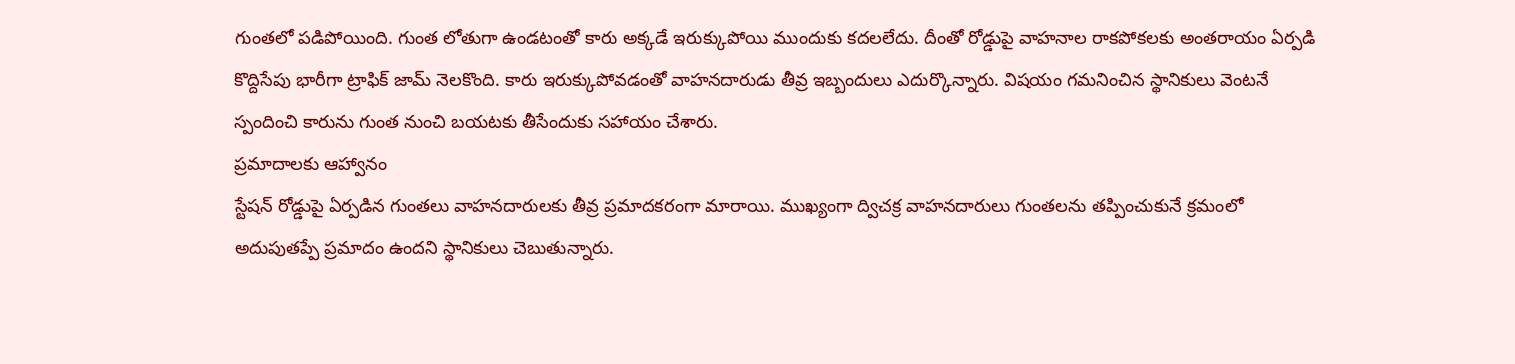గుంతలో పడిపోయింది. గుంత లోతుగా ఉండటంతో కారు అక్కడే ఇరుక్కుపోయి ముందుకు కదలలేదు. దీంతో రోడ్డుపై వాహనాల రాకపోకలకు అంతరాయం ఏర్పడి కొద్దిసేపు భారీగా ట్రాఫిక్ జామ్ నెలకొంది. కారు ఇరుక్కుపోవడంతో వాహనదారుడు తీవ్ర ఇబ్బందులు ఎదుర్కొన్నారు. విషయం గమనించిన స్థానికులు వెంటనే స్పందించి కారును గుంత నుంచి బయటకు తీసేందుకు సహాయం చేశారు.
ప్రమాదాలకు ఆహ్వానం
స్టేషన్ రోడ్డుపై ఏర్పడిన గుంతలు వాహనదారులకు తీవ్ర ప్రమాదకరంగా మారాయి. ముఖ్యంగా ద్విచక్ర వాహనదారులు గుంతలను తప్పించుకునే క్రమంలో అదుపుతప్పే ప్రమాదం ఉందని స్థానికులు చెబుతున్నారు.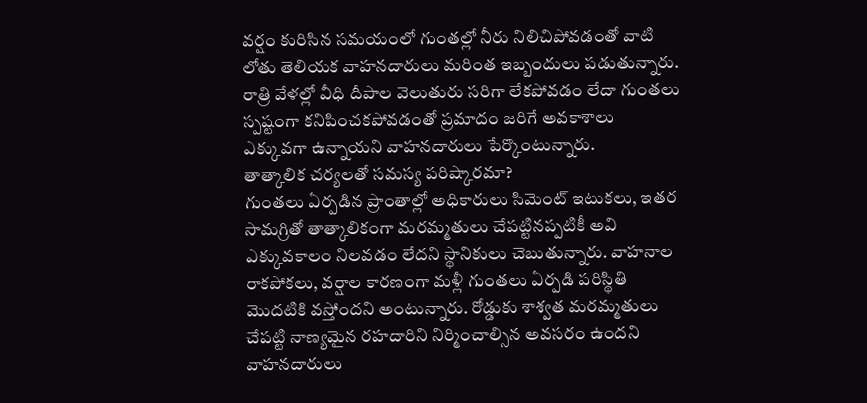వర్షం కురిసిన సమయంలో గుంతల్లో నీరు నిలిచిపోవడంతో వాటి లోతు తెలియక వాహనదారులు మరింత ఇబ్బందులు పడుతున్నారు. రాత్రి వేళల్లో వీధి దీపాల వెలుతురు సరిగా లేకపోవడం లేదా గుంతలు స్పష్టంగా కనిపించకపోవడంతో ప్రమాదం జరిగే అవకాశాలు ఎక్కువగా ఉన్నాయని వాహనదారులు పేర్కొంటున్నారు.
తాత్కాలిక చర్యలతో సమస్య పరిష్కారమా?
గుంతలు ఏర్పడిన ప్రాంతాల్లో అధికారులు సిమెంట్ ఇటుకలు, ఇతర సామగ్రితో తాత్కాలికంగా మరమ్మతులు చేపట్టినప్పటికీ అవి ఎక్కువకాలం నిలవడం లేదని స్థానికులు చెబుతున్నారు. వాహనాల రాకపోకలు, వర్షాల కారణంగా మళ్లీ గుంతలు ఏర్పడి పరిస్థితి మొదటికి వస్తోందని అంటున్నారు. రోడ్డుకు శాశ్వత మరమ్మతులు చేపట్టి నాణ్యమైన రహదారిని నిర్మించాల్సిన అవసరం ఉందని వాహనదారులు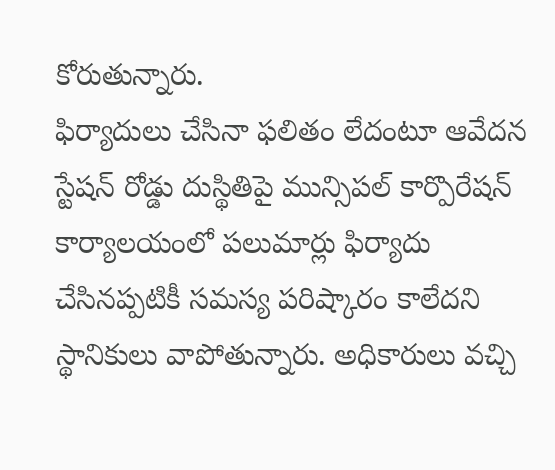కోరుతున్నారు.
ఫిర్యాదులు చేసినా ఫలితం లేదంటూ ఆవేదన
స్టేషన్ రోడ్డు దుస్థితిపై మున్సిపల్ కార్పొరేషన్ కార్యాలయంలో పలుమార్లు ఫిర్యాదు చేసినప్పటికీ సమస్య పరిష్కారం కాలేదని స్థానికులు వాపోతున్నారు. అధికారులు వచ్చి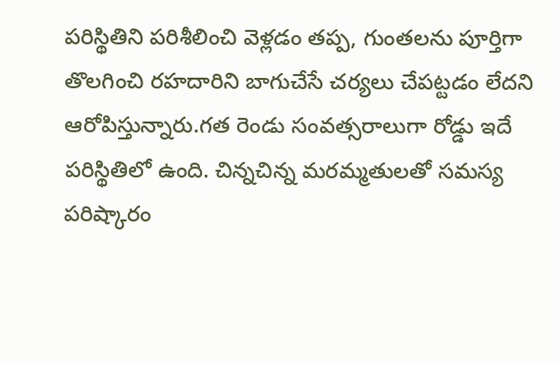పరిస్థితిని పరిశీలించి వెళ్లడం తప్ప, గుంతలను పూర్తిగా తొలగించి రహదారిని బాగుచేసే చర్యలు చేపట్టడం లేదని ఆరోపిస్తున్నారు.గత రెండు సంవత్సరాలుగా రోడ్డు ఇదే పరిస్థితిలో ఉంది. చిన్నచిన్న మరమ్మతులతో సమస్య పరిష్కారం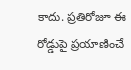కాదు. ప్రతిరోజూ ఈ రోడ్డుపై ప్రయాణించే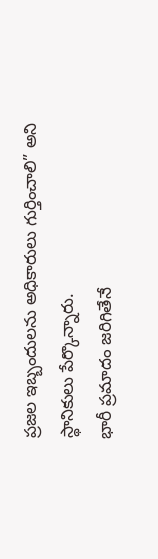ప్రజల ఇబ్బందులను అధికారులు గుర్తించాలి” అని స్థానికులు పేర్కొన్నారు.
భారీ ప్రమాదం జరిగితేనే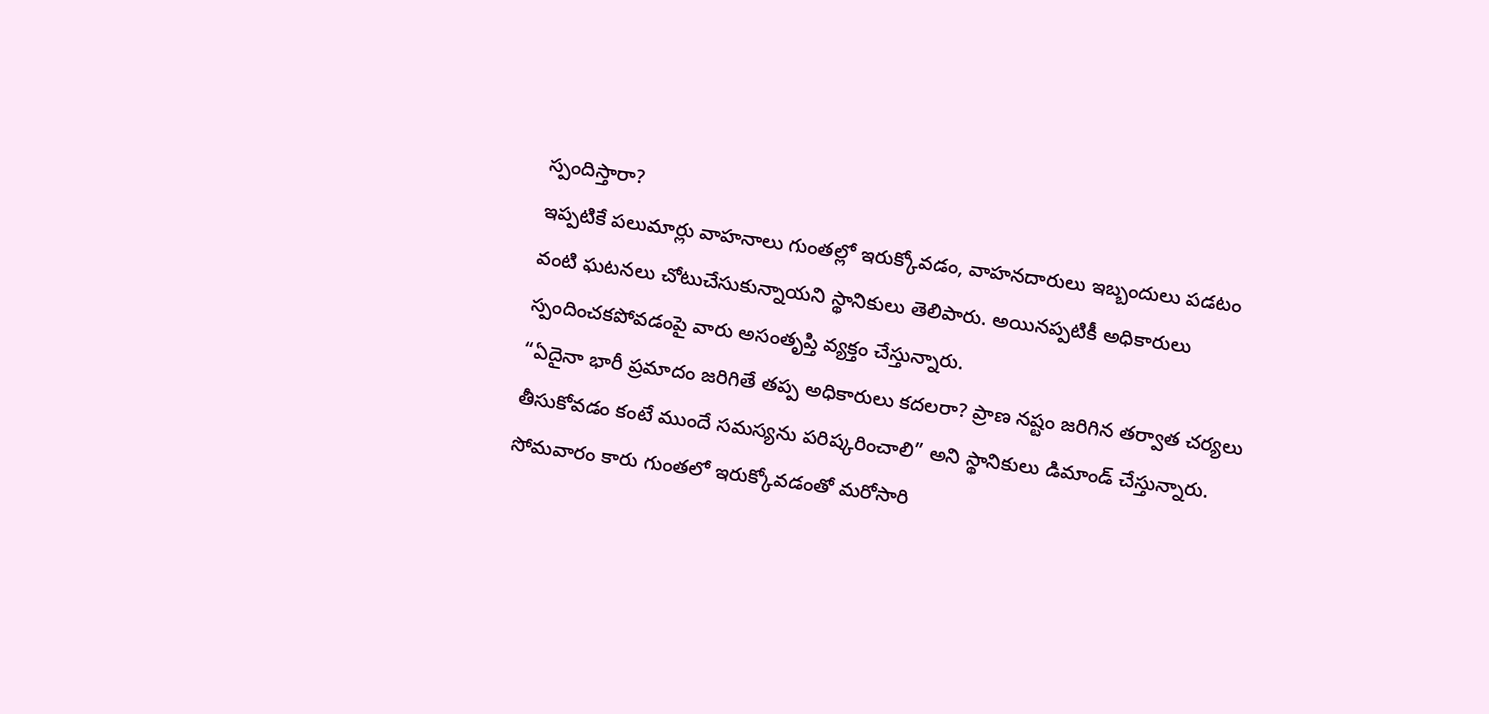స్పందిస్తారా?
ఇప్పటికే పలుమార్లు వాహనాలు గుంతల్లో ఇరుక్కోవడం, వాహనదారులు ఇబ్బందులు పడటం వంటి ఘటనలు చోటుచేసుకున్నాయని స్థానికులు తెలిపారు. అయినప్పటికీ అధికారులు స్పందించకపోవడంపై వారు అసంతృప్తి వ్యక్తం చేస్తున్నారు.
“ఏదైనా భారీ ప్రమాదం జరిగితే తప్ప అధికారులు కదలరా? ప్రాణ నష్టం జరిగిన తర్వాత చర్యలు తీసుకోవడం కంటే ముందే సమస్యను పరిష్కరించాలి” అని స్థానికులు డిమాండ్ చేస్తున్నారు.
సోమవారం కారు గుంతలో ఇరుక్కోవడంతో మరోసారి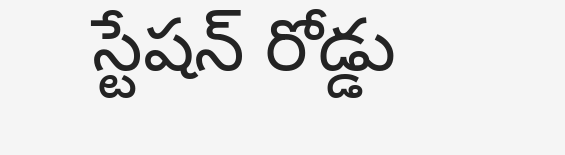స్టేషన్ రోడ్డు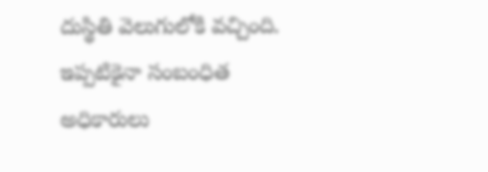దుస్థితి వెలుగులోకి వచ్చింది. ఇప్పటికైనా సంబంధిత అధికారులు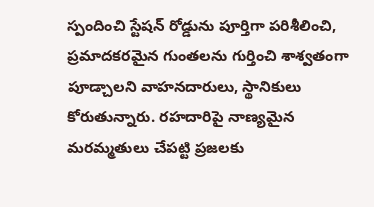స్పందించి స్టేషన్ రోడ్డును పూర్తిగా పరిశీలించి, ప్రమాదకరమైన గుంతలను గుర్తించి శాశ్వతంగా పూడ్చాలని వాహనదారులు, స్థానికులు కోరుతున్నారు. రహదారిపై నాణ్యమైన మరమ్మతులు చేపట్టి ప్రజలకు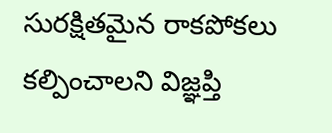సురక్షితమైన రాకపోకలు కల్పించాలని విజ్ఞప్తి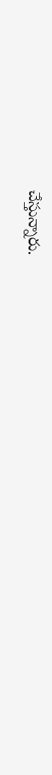చేస్తున్నారు.